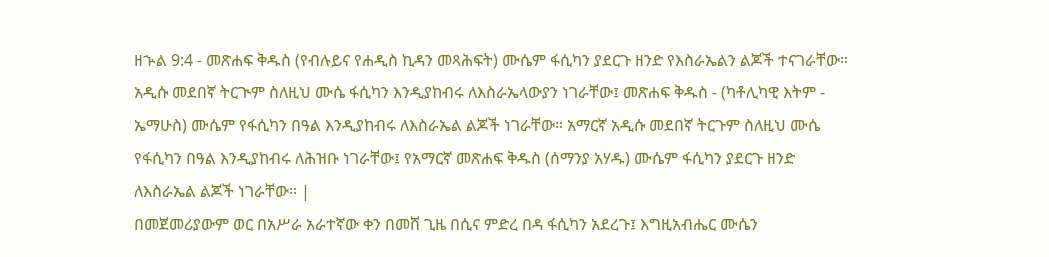ዘኍል 9:4 - መጽሐፍ ቅዱስ (የብሉይና የሐዲስ ኪዳን መጻሕፍት) ሙሴም ፋሲካን ያደርጉ ዘንድ የእስራኤልን ልጆች ተናገራቸው። አዲሱ መደበኛ ትርጒም ስለዚህ ሙሴ ፋሲካን እንዲያከብሩ ለእስራኤላውያን ነገራቸው፤ መጽሐፍ ቅዱስ - (ካቶሊካዊ እትም - ኤማሁስ) ሙሴም የፋሲካን በዓል እንዲያከብሩ ለእስራኤል ልጆች ነገራቸው። አማርኛ አዲሱ መደበኛ ትርጉም ስለዚህ ሙሴ የፋሲካን በዓል እንዲያከብሩ ለሕዝቡ ነገራቸው፤ የአማርኛ መጽሐፍ ቅዱስ (ሰማንያ አሃዱ) ሙሴም ፋሲካን ያደርጉ ዘንድ ለእስራኤል ልጆች ነገራቸው። |
በመጀመሪያውም ወር በአሥራ አራተኛው ቀን በመሸ ጊዜ በሲና ምድረ በዳ ፋሲካን አደረጉ፤ እግዚአብሔር ሙሴን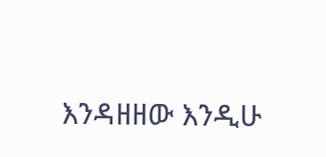እንዳዘዘው እንዲሁ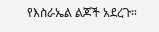የእስራኤል ልጆች አደረጉ።